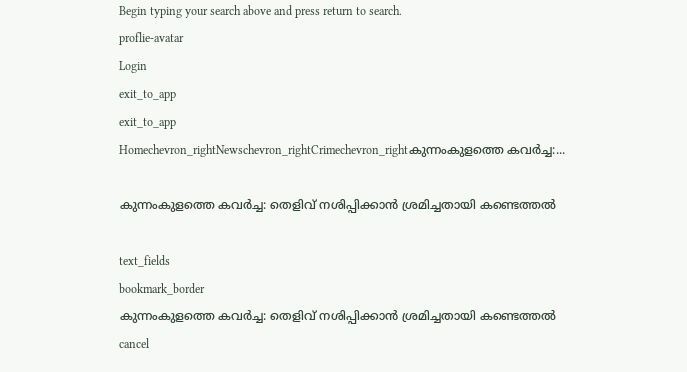Begin typing your search above and press return to search.
proflie-avatar
Login
exit_to_app
exit_to_app
Homechevron_rightNewschevron_rightCrimechevron_rightകുന്നംകുളത്തെ കവർച്ച:...

കുന്നംകുളത്തെ കവർച്ച: തെളിവ് നശിപ്പിക്കാൻ ശ്രമിച്ചതായി കണ്ടെത്തൽ

text_fields
bookmark_border
കുന്നംകുളത്തെ കവർച്ച: തെളിവ് നശിപ്പിക്കാൻ ശ്രമിച്ചതായി കണ്ടെത്തൽ
cancel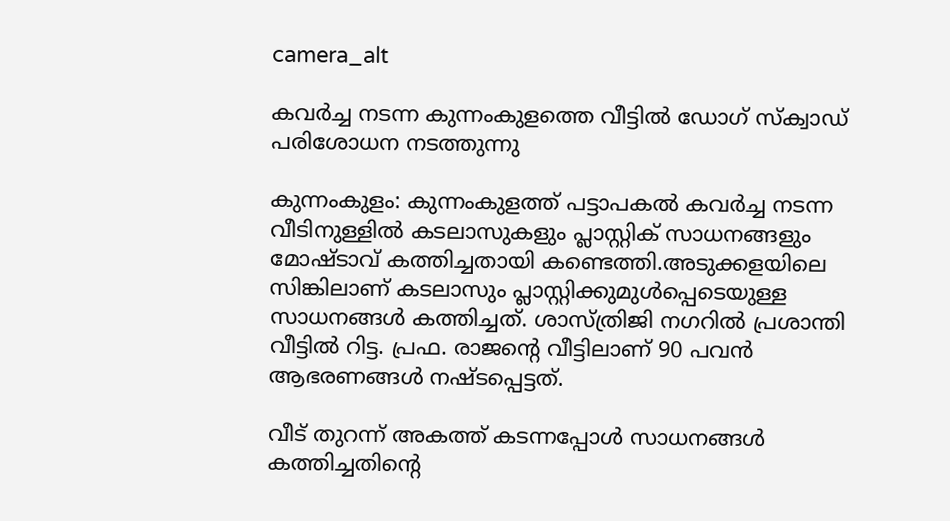camera_alt

കവർച്ച നടന്ന കുന്നംകുളത്തെ വീട്ടിൽ ഡോഗ് സ്ക്വാഡ് പരിശോധന നടത്തുന്നു

കുന്നംകുളം: കുന്നംകുളത്ത് പട്ടാപകൽ കവർച്ച നടന്ന വീടിനുള്ളിൽ കടലാസുകളും പ്ലാസ്റ്റിക് സാധനങ്ങളും മോഷ്ടാവ് കത്തിച്ചതായി കണ്ടെത്തി.അടുക്കളയിലെ സിങ്കിലാണ് കടലാസും പ്ലാസ്റ്റിക്കുമുൾപ്പെടെയുള്ള സാധനങ്ങൾ കത്തിച്ചത്. ശാസ്ത്രിജി നഗറിൽ പ്രശാന്തി വീട്ടിൽ റിട്ട. പ്രഫ. രാജന്റെ വീട്ടിലാണ് 90 പവൻ ആഭരണങ്ങൾ നഷ്ടപ്പെട്ടത്.

വീട് തുറന്ന് അകത്ത് കടന്നപ്പോൾ സാധനങ്ങൾ കത്തിച്ചതിന്റെ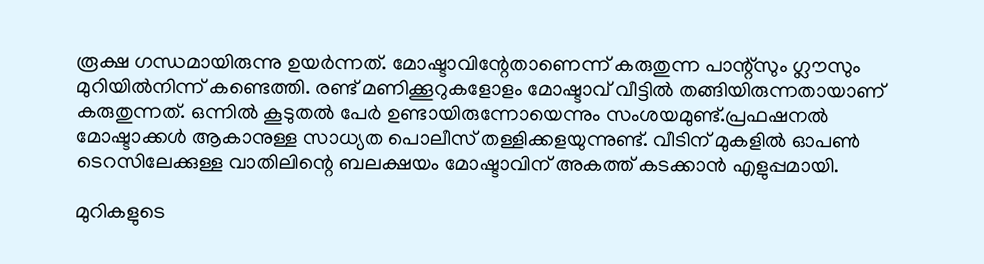രൂക്ഷ ഗന്ധമായിരുന്നു ഉയർന്നത്. മോഷ്ടാവിന്റേതാണെന്ന് കരുതുന്ന പാന്റ്സും ഗ്ലൗസും മുറിയിൽനിന്ന് കണ്ടെത്തി. രണ്ട് മണിക്കൂറുകളോളം മോഷ്ടാവ് വീട്ടിൽ തങ്ങിയിരുന്നതായാണ് കരുതുന്നത്. ഒന്നിൽ കൂടുതൽ പേർ ഉണ്ടായിരുന്നോയെന്നും സംശയമുണ്ട്.പ്രഫഷനൽ മോഷ്ടാക്കൾ ആകാനുള്ള സാധ്യത പൊലീസ് തള്ളിക്കളയുന്നുണ്ട്. വീടിന് മുകളിൽ ഓപൺ ടെറസിലേക്കുള്ള വാതിലിന്റെ ബലക്ഷയം മോഷ്ടാവിന് അകത്ത് കടക്കാൻ എളുപ്പമായി.

മുറികളുടെ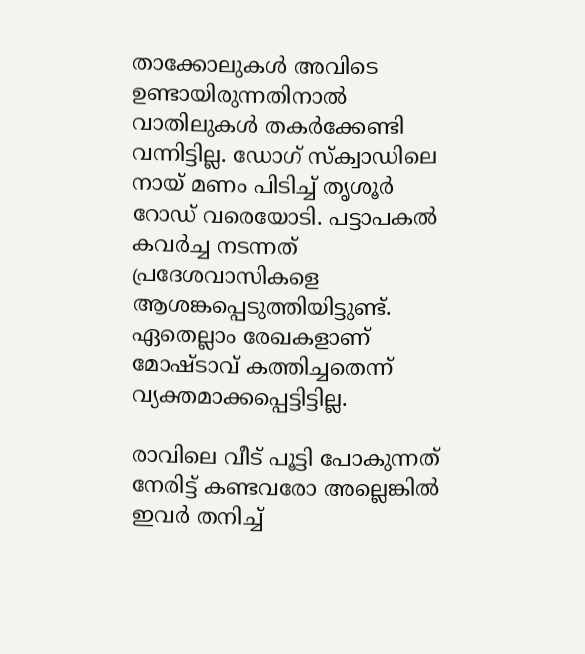താക്കോലുകൾ അവിടെ ഉണ്ടായിരുന്നതിനാൽ വാതിലുകൾ തകർക്കേണ്ടി വന്നിട്ടില്ല. ഡോഗ് സ്ക്വാഡിലെ നായ് മണം പിടിച്ച് തൃശൂർ റോഡ് വരെയോടി. പട്ടാപകൽ കവർച്ച നടന്നത് പ്രദേശവാസികളെ ആശങ്കപ്പെടുത്തിയിട്ടുണ്ട്. ഏതെല്ലാം രേഖകളാണ് മോഷ്ടാവ് കത്തിച്ചതെന്ന് വ്യക്തമാക്കപ്പെട്ടിട്ടില്ല.

രാവിലെ വീട് പൂട്ടി പോകുന്നത് നേരിട്ട് കണ്ടവരോ അല്ലെങ്കിൽ ഇവർ തനിച്ച്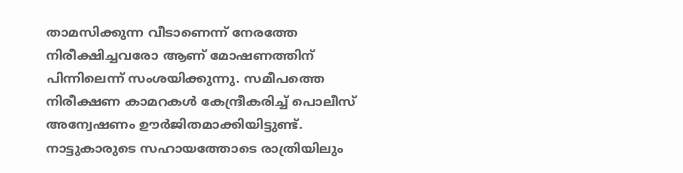താമസിക്കുന്ന വീടാണെന്ന് നേരത്തേ നിരീക്ഷിച്ചവരോ ആണ് മോഷണത്തിന് പിന്നിലെന്ന് സംശയിക്കുന്നു. സമീപത്തെ നിരീക്ഷണ കാമറകൾ കേന്ദ്രീകരിച്ച് പൊലീസ് അന്വേഷണം ഊർജിതമാക്കിയിട്ടുണ്ട്. നാട്ടുകാരുടെ സഹായത്തോടെ രാത്രിയിലും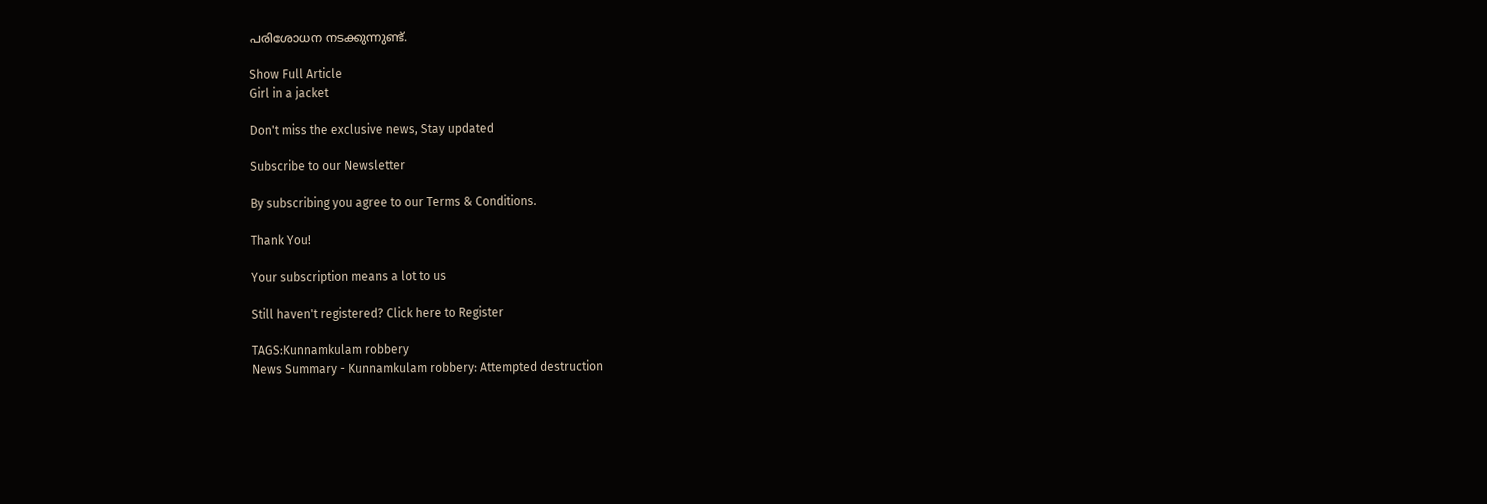പരിശോധന നടക്കുന്നുണ്ട്.

Show Full Article
Girl in a jacket

Don't miss the exclusive news, Stay updated

Subscribe to our Newsletter

By subscribing you agree to our Terms & Conditions.

Thank You!

Your subscription means a lot to us

Still haven't registered? Click here to Register

TAGS:Kunnamkulam robbery
News Summary - Kunnamkulam robbery: Attempted destruction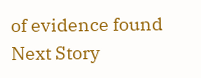of evidence found
Next Story